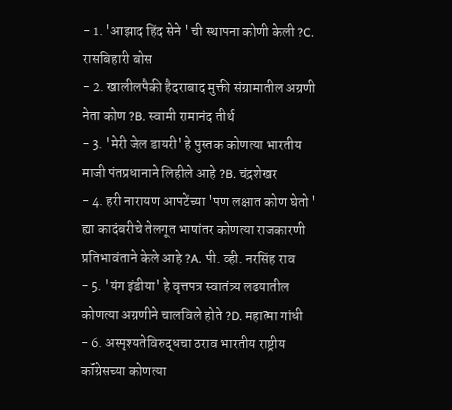- 1. 'आझाद हिंद सेने ' ची स्थापना कोणी केली ?C. रासबिहारी बोस
- 2. खालीलपैकी हैदराबाद मुक्ती संग्रामातील अग्रणी नेता कोण ?B. स्वामी रामानंद तीर्थ
- 3. 'मेरी जेल डायरी' हे पुस्तक कोणत्या भारतीय माजी पंतप्रधानाने लिहीले आहे ?B. चंद्रशेखर
- 4. हरी नारायण आपटेंच्या 'पण लक्षात कोण घेतो ' ह्या कादंबरीचे तेलगूत भाषांतर कोणत्या राजकारणी प्रतिभावंताने केले आहे ?A. पी. व्ही. नरसिंह राव
- 5. 'यंग इंडीया' हे वृत्तपत्र स्वातंत्र्य लढयातील कोणत्या अग्रणीने चालविले होते ?D. महात्मा गांधी
- 6. अस्पृश्यतेविरुद्धचा ठराव भारतीय राष्ट्रीय कॉंग्रेसच्या कोणत्या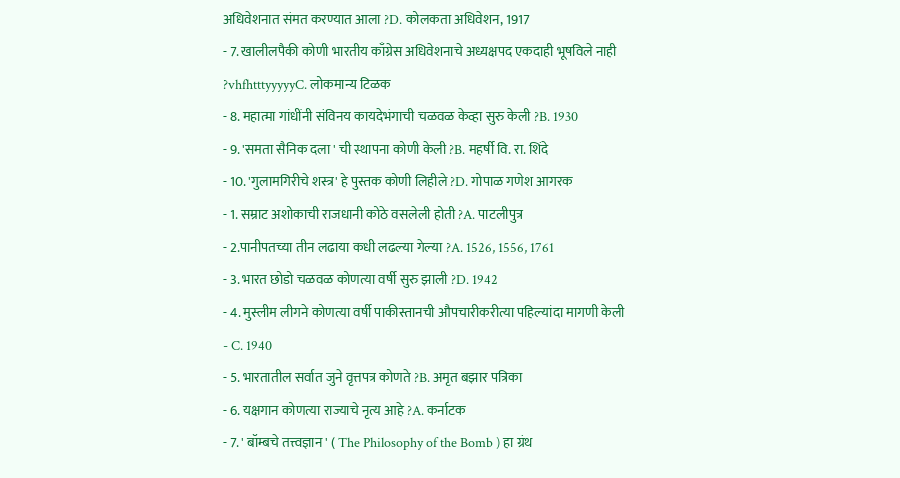अधिवेशनात संमत करण्यात आला ?D. कोलकता अधिवेशन, 1917
- 7. खालीलपैकी कोणी भारतीय काँग्रेस अधिवेशनाचे अध्यक्षपद एकदाही भूषविले नाही ?vhfhtttyyyyyC. लोकमान्य टिळक
- 8. महात्मा गांधींनी संविनय कायदेभंगाची चळवळ केव्हा सुरु केली ?B. 1930
- 9. 'समता सैनिक दला ' ची स्थापना कोणी केली ?B. महर्षी वि. रा. शिंदे
- 10. 'गुलामगिरीचे शस्त्र' हे पुस्तक कोणी लिहीले ?D. गोपाळ गणेश आगरक
- 1. सम्राट अशोकाची राजधानी कोठे वसलेली होती ?A. पाटलीपुत्र
- 2.पानीपतच्या तीन लढाया कधी लढल्या गेल्या ?A. 1526, 1556, 1761
- 3. भारत छोडो चळवळ कोणत्या वर्षी सुरु झाली ?D. 1942
- 4. मुस्लीम लीगने कोणत्या वर्षी पाकीस्तानची औपचारीकरीत्या पहिल्यांदा मागणी केली
- C. 1940
- 5. भारतातील सर्वात जुने वृत्तपत्र कोणते ?B. अमृत बझार पत्रिका
- 6. यक्षगान कोणत्या राज्याचे नृत्य आहे ?A. कर्नाटक
- 7. ' बॉम्बचे तत्त्वज्ञान ' ( The Philosophy of the Bomb ) हा ग्रंथ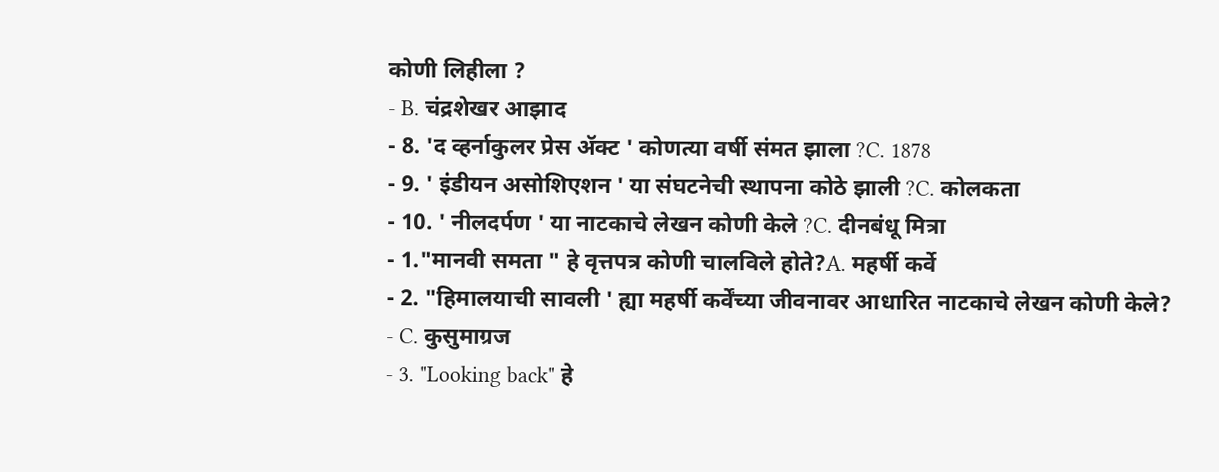कोणी लिहीला ?
- B. चंद्रशेखर आझाद
- 8. 'द व्हर्नाकुलर प्रेस ॲक्ट ' कोणत्या वर्षी संमत झाला ?C. 1878
- 9. ' इंडीयन असोशिएशन ' या संघटनेची स्थापना कोठे झाली ?C. कोलकता
- 10. ' नीलदर्पण ' या नाटकाचे लेखन कोणी केले ?C. दीनबंधू मित्रा
- 1."मानवी समता " हे वृत्तपत्र कोणी चालविले होते?A. महर्षी कर्वे
- 2. "हिमालयाची सावली ' ह्या महर्षी कर्वेंच्या जीवनावर आधारित नाटकाचे लेखन कोणी केले?
- C. कुसुमाग्रज
- 3. "Looking back" हे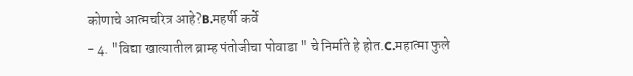कोणाचे आत्मचरित्र आहे?B.महर्षी कर्वे
- 4. "विद्या खात्यातील ब्राम्ह पंतोजीचा पोवाडा " चे निर्माते हे होत.C.महात्मा फुले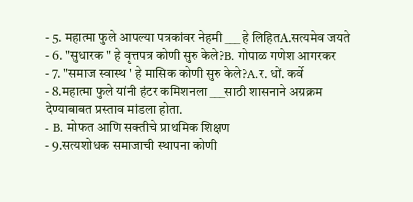- 5. महात्मा फुले आपल्या पत्रकांवर नेहमी ___ हे लिहितA.सत्यमेव जयते
- 6. "सुधारक " हे वृत्तपत्र कोणी सुरु केले?B. गोपाळ गणेश आगरकर
- 7. "समाज स्वास्थ ' हे मासिक कोणी सुरु केले?A.र. धों. कर्वे
- 8.महात्मा फुले यांनी हंटर कमिशनला ___साठी शासनाने अग्रक्रम देण्याबाबत प्रस्ताव मांडला होता.
- B. मोफत आणि सक्तीचे प्राथमिक शिक्षण
- 9.सत्यशोधक समाजाची स्थापना कोणी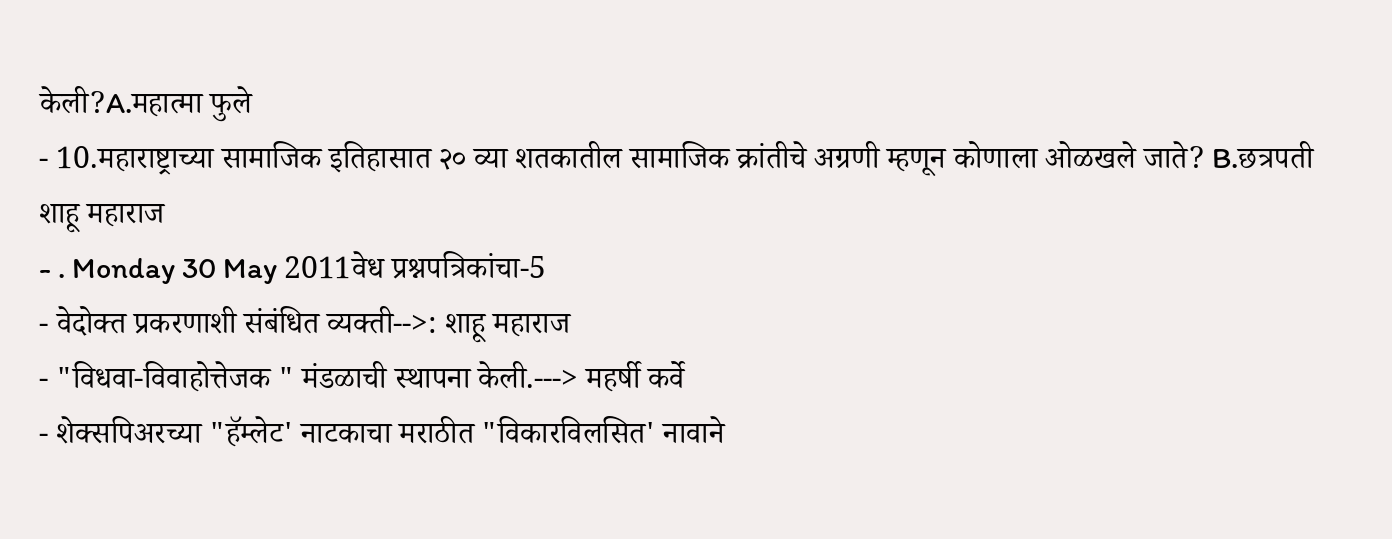केली?A.महात्मा फुले
- 10.महाराष्ट्राच्या सामाजिक इतिहासात २० व्या शतकातील सामाजिक क्रांतीचे अग्रणी म्हणून कोणाला ओळखले जाते? B.छत्रपती शाहू महाराज
- . Monday 30 May 2011वेध प्रश्नपत्रिकांचा-5
- वेदोक्त प्रकरणाशी संबंधित व्यक्ती-->: शाहू महाराज
- "विधवा-विवाहोत्तेजक " मंडळाची स्थापना केली.---> महर्षी कर्वे
- शेक्सपिअरच्या "हॅम्लेट' नाटकाचा मराठीत "विकारविलसित' नावाने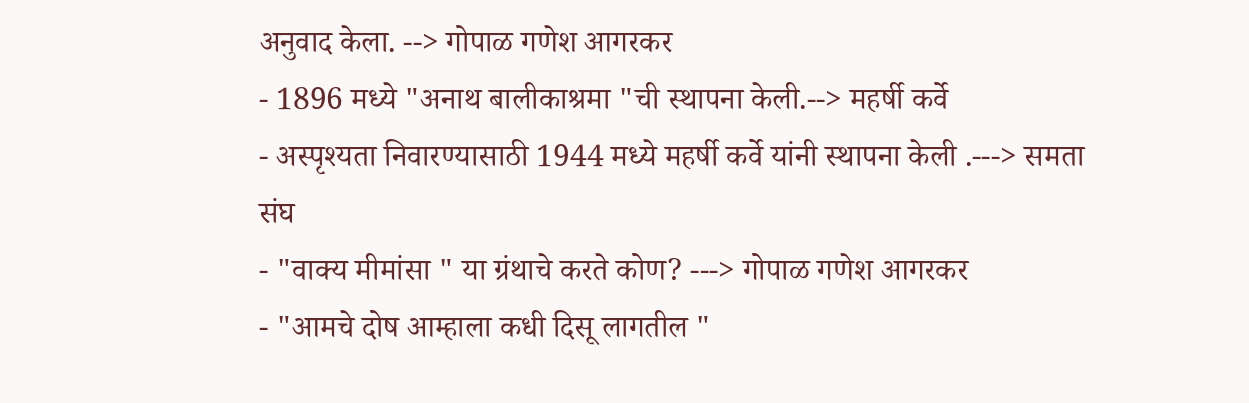अनुवाद केला. --> गोपाळ गणेश आगरकर
- 1896 मध्ये "अनाथ बालीकाश्रमा "ची स्थापना केली.--> महर्षी कर्वे
- अस्पृश्यता निवारण्यासाठी 1944 मध्ये महर्षी कर्वे यांनी स्थापना केली .---> समता संघ
- "वाक्य मीमांसा " या ग्रंथाचे करते कोण? ---> गोपाळ गणेश आगरकर
- "आमचे दोष आम्हाला कधी दिसू लागतील "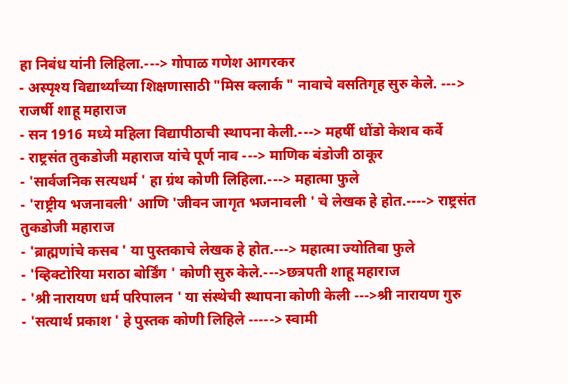हा निबंध यांनी लिहिला.---> गोपाळ गणेश आगरकर
- अस्पृश्य विद्यार्थ्यांच्या शिक्षणासाठी "मिस क्लार्क " नावाचे वसतिगृह सुरु केले. ---> राजर्षी शाहू महाराज
- सन 1916 मध्ये महिला विद्यापीठाची स्थापना केली.---> महर्षी धोंडो केशव कर्वे
- राष्ट्रसंत तुकडोजी महाराज यांचे पूर्ण नाव ---> माणिक बंडोजी ठाकूर
- 'सार्वजनिक सत्यधर्म ' हा ग्रंथ कोणी लिहिला.---> महात्मा फुले
- 'राष्ट्रीय भजनावली' आणि 'जीवन जागृत भजनावली ' चे लेखक हे होत.----> राष्ट्रसंत तुकडोजी महाराज
- 'ब्राह्मणांचे कसब ' या पुस्तकाचे लेखक हे होत.---> महात्मा ज्योतिबा फुले
- 'व्हिक्टोरिया मराठा बोर्डिंग ' कोणी सुरु केले.--->छत्रपती शाहू महाराज
- 'श्री नारायण धर्म परिपालन ' या संस्थेची स्थापना कोणी केली --->श्री नारायण गुरु
- 'सत्यार्थ प्रकाश ' हे पुस्तक कोणी लिहिले -----> स्वामी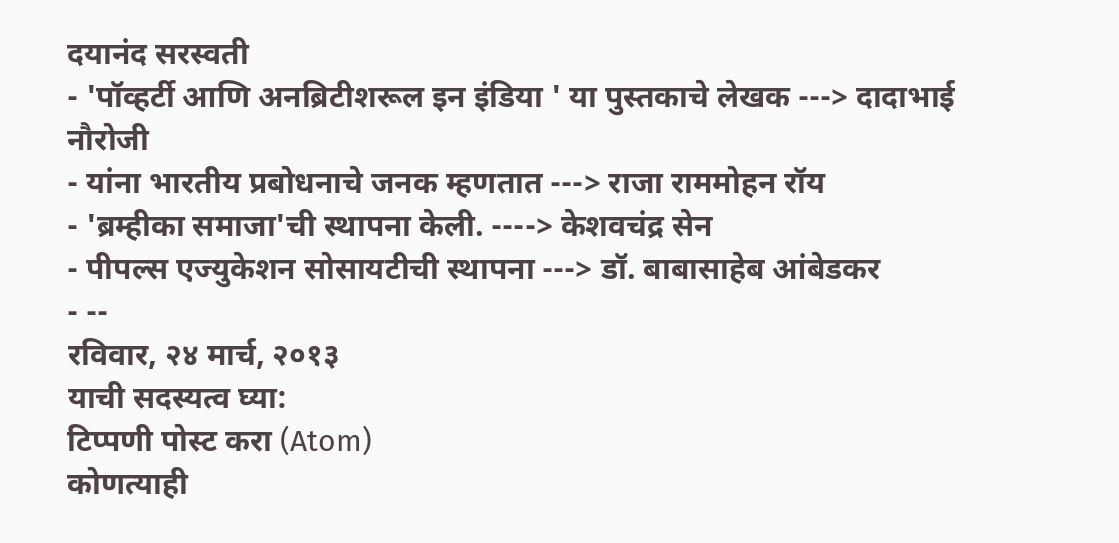दयानंद सरस्वती
- 'पॉव्हर्टी आणि अनब्रिटीशरूल इन इंडिया ' या पुस्तकाचे लेखक ---> दादाभाई नौरोजी
- यांना भारतीय प्रबोधनाचे जनक म्हणतात ---> राजा राममोहन रॉय
- 'ब्रम्हीका समाजा'ची स्थापना केली. ----> केशवचंद्र सेन
- पीपल्स एज्युकेशन सोसायटीची स्थापना ---> डॉ. बाबासाहेब आंबेडकर
- --
रविवार, २४ मार्च, २०१३
याची सदस्यत्व घ्या:
टिप्पणी पोस्ट करा (Atom)
कोणत्याही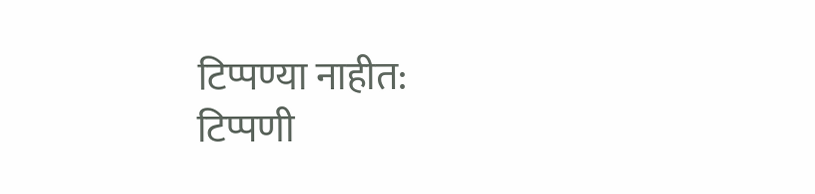टिप्पण्या नाहीत:
टिप्पणी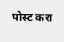पोस्ट करा